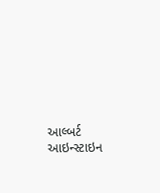આલ્બર્ટ આઇન્સ્ટાઇન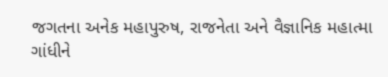જગતના અનેક મહાપુરુષ, રાજનેતા અને વૈજ્ઞાનિક મહાત્મા ગાંધીને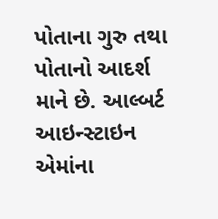પોતાના ગુરુ તથા પોતાનો આદર્શ માને છે. આલ્બર્ટ આઇન્સ્ટાઇન એમાંના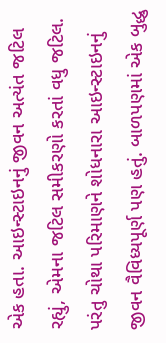એક હતા. આઇન્સ્ટાઇનનું જીવન અત્યંત જટિલ રહ્યું, એમના જટિલ સમીકરણો કરતાં વધુ જટિલ. પરંતુ ચોથા પરિમાણને શોધનારા આઇન્સ્ટાઇનનું જીવન વૈવિધ્યપૂર્ણ પણ હતું. બાળપણમાં એક બુદ્ધુ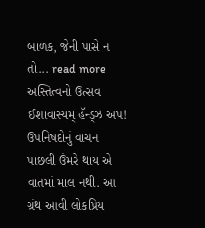બાળક, જેની પાસે ન તો... read more
અસ્તિત્વનો ઉત્સવ ઈશાવાસ્યમ્ હૅન્ડ્ઝ અપ! ઉપનિષદોનું વાચન પાછલી ઉંમરે થાય એ વાતમાં માલ નથી. આ ગ્રંથ આવી લોકપ્રિય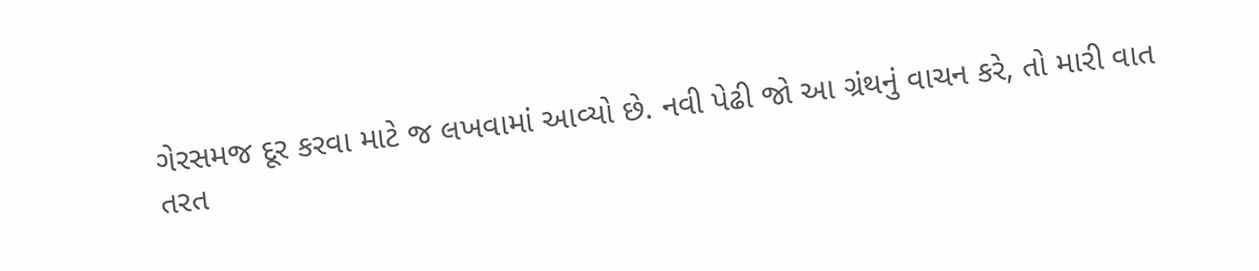ગેરસમજ દૂર કરવા માટે જ લખવામાં આવ્યો છે. નવી પેઢી જો આ ગ્રંથનું વાચન કરે, તો મારી વાત તરત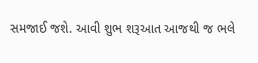સમજાઈ જશે. આવી શુભ શરૂઆત આજથી જ ભલે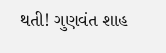થતી! ગુણવંત શાહ